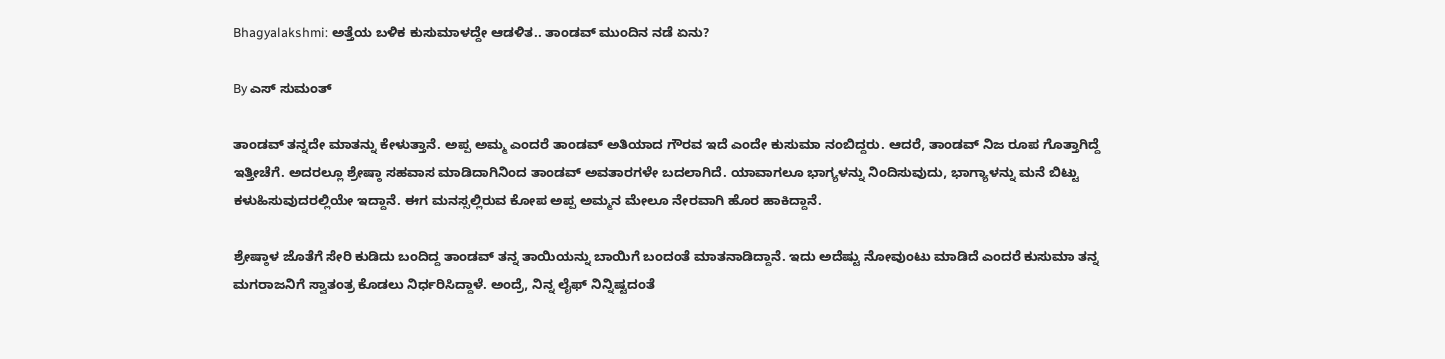Bhagyalakshmi: ಅತ್ತೆಯ ಬಳಿಕ ಕುಸುಮಾಳದ್ದೇ ಆಡಳಿತ.. ತಾಂಡವ್ ಮುಂದಿನ ನಡೆ ಏನು?

By ಎಸ್ ಸುಮಂತ್

ತಾಂಡವ್ ತನ್ನದೇ ಮಾತನ್ನು ಕೇಳುತ್ತಾನೆ. ಅಪ್ಪ ಅಮ್ಮ ಎಂದರೆ ತಾಂಡವ್ ಅತಿಯಾದ ಗೌರವ ಇದೆ ಎಂದೇ ಕುಸುಮಾ ನಂಬಿದ್ದರು. ಆದರೆ, ತಾಂಡವ್ ನಿಜ ರೂಪ ಗೊತ್ತಾಗಿದ್ದೆ ಇತ್ತೀಚೆಗೆ. ಅದರಲ್ಲೂ ಶ್ರೇಷ್ಠಾ ಸಹವಾಸ ಮಾಡಿದಾಗಿನಿಂದ ತಾಂಡವ್ ಅವತಾರಗಳೇ ಬದಲಾಗಿದೆ. ಯಾವಾಗಲೂ ಭಾಗ್ಯಳನ್ನು ನಿಂದಿಸುವುದು, ಭಾಗ್ಯಾಳನ್ನು ಮನೆ ಬಿಟ್ಟು ಕಳುಹಿಸುವುದರಲ್ಲಿಯೇ ಇದ್ದಾನೆ. ಈಗ ಮನಸ್ಸಲ್ಲಿರುವ ಕೋಪ ಅಪ್ಪ ಅಮ್ಮನ ಮೇಲೂ ನೇರವಾಗಿ ಹೊರ ಹಾಕಿದ್ದಾನೆ.

ಶ್ರೇಷ್ಠಾಳ ಜೊತೆಗೆ ಸೇರಿ ಕುಡಿದು ಬಂದಿದ್ದ ತಾಂಡವ್ ತನ್ನ ತಾಯಿಯನ್ನು ಬಾಯಿಗೆ ಬಂದಂತೆ ಮಾತನಾಡಿದ್ದಾನೆ. ಇದು ಅದೆಷ್ಟು ನೋವುಂಟು ಮಾಡಿದೆ ಎಂದರೆ ಕುಸುಮಾ ತನ್ನ ಮಗರಾಜನಿಗೆ ಸ್ವಾತಂತ್ರ ಕೊಡಲು ನಿರ್ಧರಿಸಿದ್ದಾಳೆ. ಅಂದ್ರೆ, ನಿನ್ನ ಲೈಫ್ ನಿನ್ನಿಷ್ಟದಂತೆ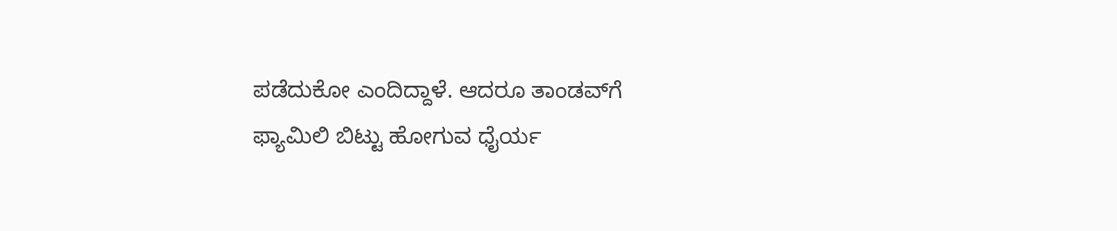ಪಡೆದುಕೋ ಎಂದಿದ್ದಾಳೆ. ಆದರೂ ತಾಂಡವ್‌ಗೆ ಫ್ಯಾಮಿಲಿ ಬಿಟ್ಟು ಹೋಗುವ ಧೈರ್ಯ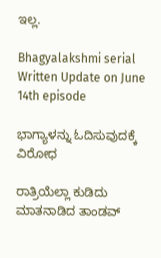ಇಲ್ಲ.

Bhagyalakshmi serial Written Update on June 14th episode

ಭಾಗ್ಯಾಳನ್ನು ಓದಿಸುವುದಕ್ಕೆ ವಿರೋಧ

ರಾತ್ರಿಯೆಲ್ಲಾ ಕುಡಿದು ಮಾತನಾಡಿದ ತಾಂಡವ್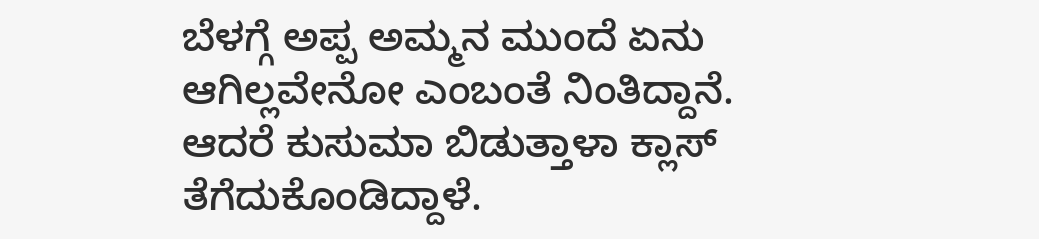ಬೆಳಗ್ಗೆ ಅಪ್ಪ ಅಮ್ಮನ ಮುಂದೆ ಏನು ಆಗಿಲ್ಲವೇನೋ ಎಂಬಂತೆ ನಿಂತಿದ್ದಾನೆ. ಆದರೆ ಕುಸುಮಾ ಬಿಡುತ್ತಾಳಾ ಕ್ಲಾಸ್ ತೆಗೆದುಕೊಂಡಿದ್ದಾಳೆ.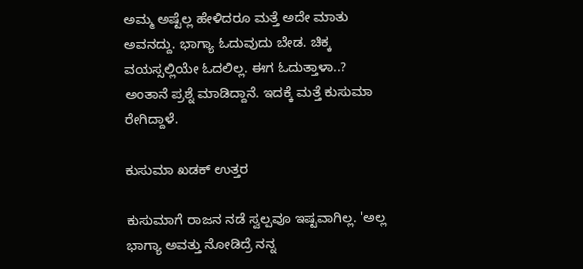ಅಮ್ಮ ಅಷ್ಟೆಲ್ಲ ಹೇಳಿದರೂ ಮತ್ತೆ ಅದೇ ಮಾತು ಅವನದ್ದು. ಭಾಗ್ಯಾ ಓದುವುದು ಬೇಡ. ಚಿಕ್ಕ ವಯಸ್ಸಲ್ಲಿಯೇ ಓದಲಿಲ್ಲ. ಈಗ ಓದುತ್ತಾಳಾ..? ಅಂತಾನೆ ಪ್ರಶ್ನೆ ಮಾಡಿದ್ದಾನೆ. ಇದಕ್ಕೆ ಮತ್ತೆ ಕುಸುಮಾ ರೇಗಿದ್ದಾಳೆ.

ಕುಸುಮಾ ಖಡಕ್ ಉತ್ತರ

ಕುಸುಮಾಗೆ ರಾಜನ ನಡೆ ಸ್ವಲ್ಪವೂ ಇಷ್ಟವಾಗಿಲ್ಲ. 'ಅಲ್ಲ ಭಾಗ್ಯಾ ಅವತ್ತು ನೋಡಿದ್ರೆ ನನ್ನ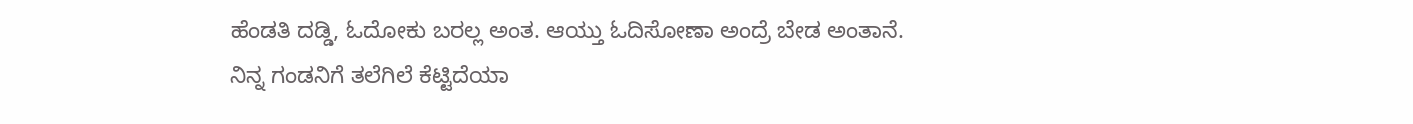ಹೆಂಡತಿ ದಡ್ಡಿ, ಓದೋಕು ಬರಲ್ಲ ಅಂತ. ಆಯ್ತು ಓದಿಸೋಣಾ ಅಂದ್ರೆ ಬೇಡ ಅಂತಾನೆ. ನಿನ್ನ ಗಂಡನಿಗೆ ತಲೆಗಿಲೆ ಕೆಟ್ಟಿದೆಯಾ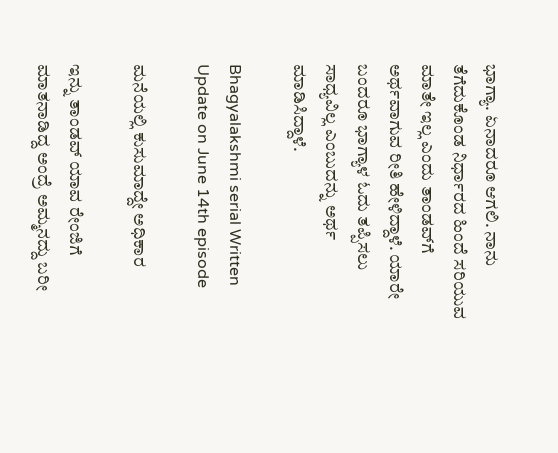ಭಾಗ್ಯಾ. ಏನಾದರೂ ಆಗಲಿ. ನಾನು ತೆಗೆದುಕೊಂಡ ನಿರ್ಧಾರದ ಹಿಂದೆ ಸರಿಯುವ ಮಾತೇ ಇಲ್ಲ ಎಂದು ತಾಂಡವ್‌ಗೆ ಅರ್ಥವಾಗುವ ರೀತಿ ಹೇಳಿದ್ದಾಳೆ. ಯಾರೇ ಬಂದರೂ ಭಾಗ್ಯಾಳ ಓದು ತಪ್ಪಿಸಲು ಸಾಧ್ಯವಿಲ್ಲ ಎಂಬುದನ್ನು ಅರ್ಥ ಮಾಡಿಸಿದ್ದಾಳೆ.

Bhagyalakshmi serial Written Update on June 14th episode

ಮನೆಯಲ್ಲಿ ಕುಸುಮಾದ್ದೇ ಅಧಿಕಾರ

ಇನ್ನು ತಾಂಡವ್ ಯಾವ ರೇಂಜಿಗೆ ಮಾತನಾಡಿದ್ದ ಅಂದ್ರೆ ಅಮ್ಮನದ್ದು ಬರೀ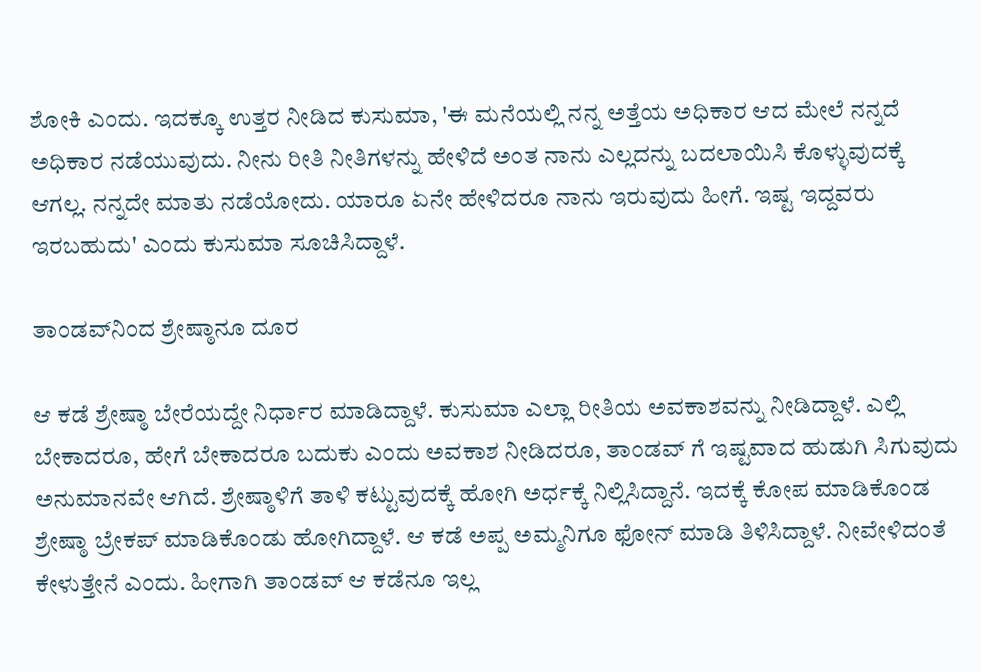ಶೋಕಿ ಎಂದು. ಇದಕ್ಕೂ ಉತ್ತರ ನೀಡಿದ ಕುಸುಮಾ, 'ಈ ಮನೆಯಲ್ಲಿ ನನ್ನ ಅತ್ತೆಯ ಅಧಿಕಾರ ಆದ ಮೇಲೆ ನನ್ನದೆ ಅಧಿಕಾರ ನಡೆಯುವುದು. ನೀನು ರೀತಿ ನೀತಿಗಳನ್ನು ಹೇಳಿದೆ ಅಂತ ನಾನು ಎಲ್ಲದನ್ನು ಬದಲಾಯಿಸಿ ಕೊಳ್ಳುವುದಕ್ಕೆ ಆಗಲ್ಲ. ನನ್ನದೇ ಮಾತು ನಡೆಯೋದು. ಯಾರೂ ಏನೇ ಹೇಳಿದರೂ ನಾನು ಇರುವುದು ಹೀಗೆ. ಇಷ್ಟ ಇದ್ದವರು ಇರಬಹುದು' ಎಂದು ಕುಸುಮಾ ಸೂಚಿಸಿದ್ದಾಳೆ.

ತಾಂಡವ್‌ನಿಂದ ಶ್ರೇಷ್ಠಾನೂ ದೂರ

ಆ ಕಡೆ ಶ್ರೇಷ್ಠಾ ಬೇರೆಯದ್ದೇ ನಿರ್ಧಾರ ಮಾಡಿದ್ದಾಳೆ. ಕುಸುಮಾ ಎಲ್ಲಾ ರೀತಿಯ ಅವಕಾಶವನ್ನು ನೀಡಿದ್ದಾಳೆ. ಎಲ್ಲಿ ಬೇಕಾದರೂ, ಹೇಗೆ ಬೇಕಾದರೂ ಬದುಕು ಎಂದು ಅವಕಾಶ ನೀಡಿದರೂ, ತಾಂಡವ್ ಗೆ ಇಷ್ಟವಾದ ಹುಡುಗಿ ಸಿಗುವುದು ಅನುಮಾನವೇ ಆಗಿದೆ. ಶ್ರೇಷ್ಠಾಳಿಗೆ ತಾಳಿ ಕಟ್ಟುವುದಕ್ಕೆ ಹೋಗಿ ಅರ್ಧಕ್ಕೆ ನಿಲ್ಲಿಸಿದ್ದಾನೆ. ಇದಕ್ಕೆ ಕೋಪ ಮಾಡಿಕೊಂಡ ಶ್ರೇಷ್ಠಾ ಬ್ರೇಕಪ್ ಮಾಡಿಕೊಂಡು ಹೋಗಿದ್ದಾಳೆ. ಆ ಕಡೆ ಅಪ್ಪ ಅಮ್ಮನಿಗೂ ಫೋನ್ ಮಾಡಿ ತಿಳಿಸಿದ್ದಾಳೆ. ನೀವೇಳಿದಂತೆ ಕೇಳುತ್ತೇನೆ ಎಂದು. ಹೀಗಾಗಿ ತಾಂಡವ್ ಆ ಕಡೆನೂ ಇಲ್ಲ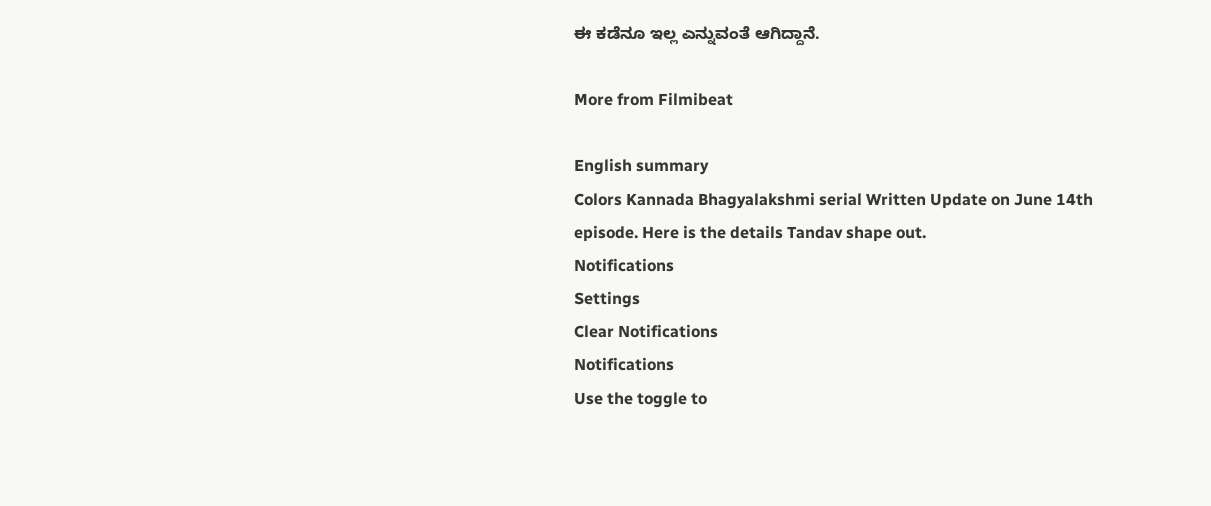ಈ ಕಡೆನೂ ಇಲ್ಲ ಎನ್ನುವಂತೆ ಆಗಿದ್ದಾನೆ.

More from Filmibeat

English summary
Colors Kannada Bhagyalakshmi serial Written Update on June 14th episode. Here is the details Tandav shape out.
Notifications
Settings
Clear Notifications
Notifications
Use the toggle to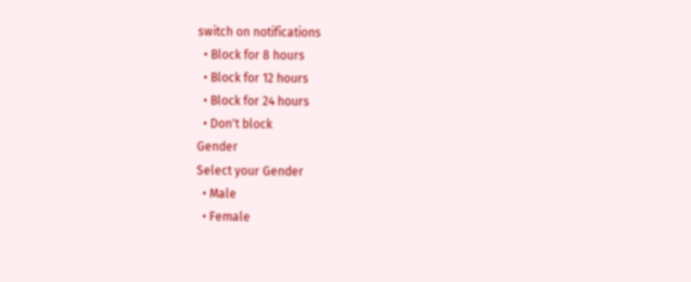switch on notifications
  • Block for 8 hours
  • Block for 12 hours
  • Block for 24 hours
  • Don't block
Gender
Select your Gender
  • Male
  • Female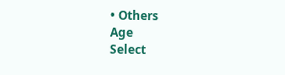• Others
Age
Select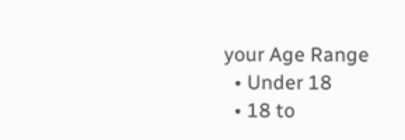your Age Range
  • Under 18
  • 18 to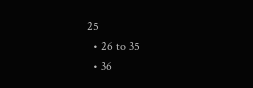25
  • 26 to 35
  • 36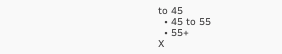to 45
  • 45 to 55
  • 55+
X